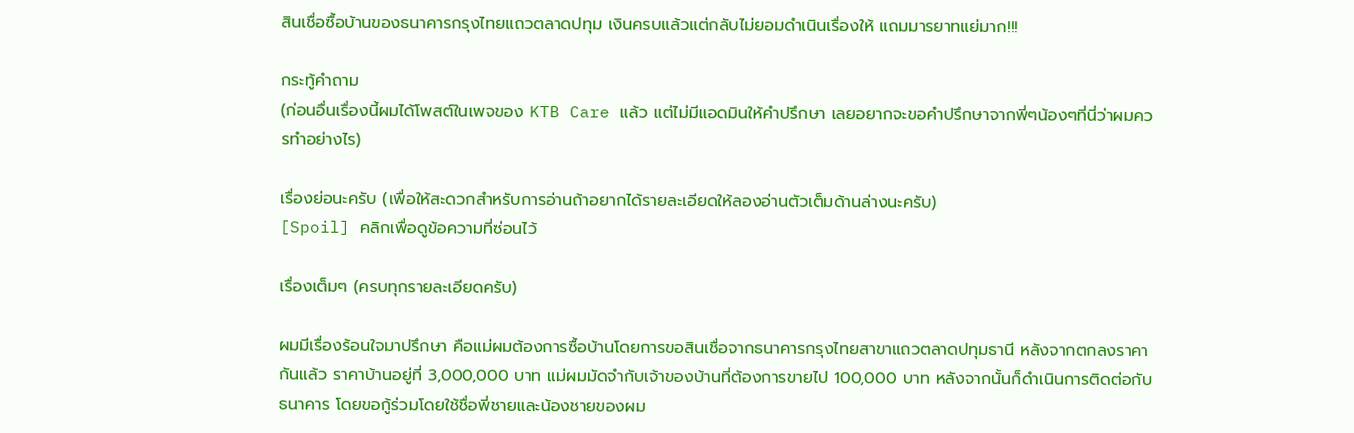สินเชื่อซื้อบ้านของธนาคารกรุงไทยแถวตลาดปทุม เงินครบแล้วแต่กลับไม่ยอมดำเนินเรื่องให้ แถมมารยาทแย่มาก!!!

กระทู้คำถาม
(ก่อนอื่นเรื่องนี้ผมได้โพสต์ในเพจของ KTB Care แล้ว แต่ไม่มีแอดมินให้คำปรึกษา เลยอยากจะขอคำปรึกษาจากพี่ๆน้องๆที่นี่ว่าผมควรทำอย่างไร)

เรื่องย่อนะครับ (เพื่อให้สะดวกสำหรับการอ่านถ้าอยากได้รายละเอียดให้ลองอ่านตัวเต็มด้านล่างนะครับ)
[Spoil] คลิกเพื่อดูข้อความที่ซ่อนไว้

เรื่องเต็มๆ (ครบทุกรายละเอียดครับ)

ผมมีเรื่องร้อนใจมาปรึกษา คือแม่ผมต้องการซื้อบ้านโดยการขอสินเชื่อจากธนาคารกรุงไทยสาขาแถวตลาดปทุมธานี หลังจากตกลงราคากันแล้ว ราคาบ้านอยู่ที่ 3,000,000 บาท แม่ผมมัดจำกับเจ้าของบ้านที่ต้องการขายไป 100,000 บาท หลังจากนั้นก็ดำเนินการติดต่อกับธนาคาร โดยขอกู้ร่วมโดยใช้ชื่อพี่ชายและน้องชายของผม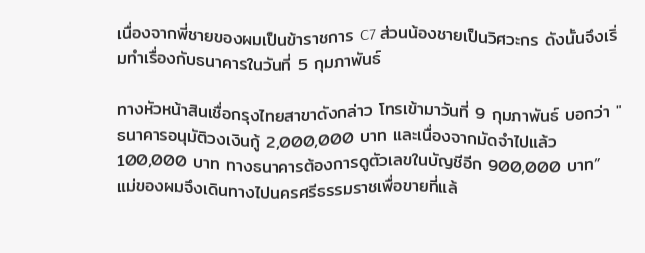เนื่องจากพี่ชายของผมเป็นข้าราชการ C7 ส่วนน้องชายเป็นวิศวะกร ดังนั้นจึงเริ่มทำเรื่องกับธนาคารในวันที่ 5 กุมภาพันธ์

ทางหัวหน้าสินเชื่อกรุงไทยสาขาดังกล่าว โทรเข้ามาวันที่ 9 กุมภาพันธ์ บอกว่า "ธนาคารอนุมัติวงเงินกู้ 2,000,000 บาท และเนื่องจากมัดจำไปแล้ว 100,000 บาท ทางธนาคารต้องการดูตัวเลขในบัญชีอีก 900,000 บาท” แม่ของผมจึงเดินทางไปนครศรีธรรมราชเพื่อขายที่แล้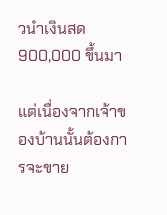วนำเงินสด 900,000 ขึ้นมา

แต่เนื่องจากเจ้าของบ้านนั้นต้องการจะขาย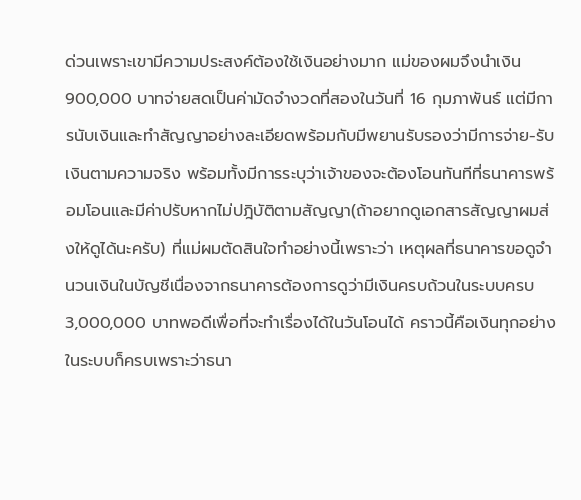ด่วนเพราะเขามีความประสงค์ต้องใช้เงินอย่างมาก แม่ของผมจึงนำเงิน 900,000 บาทจ่ายสดเป็นค่ามัดจำงวดที่สองในวันที่ 16 กุมภาพันธ์ แต่มีการนับเงินและทำสัญญาอย่างละเอียดพร้อมกับมีพยานรับรองว่ามีการจ่าย-รับเงินตามความจริง พร้อมทั้งมีการระบุว่าเจ้าของจะต้องโอนทันทีที่ธนาคารพร้อมโอนและมีค่าปรับหากไม่ปฎิบัติตามสัญญา(ถ้าอยากดูเอกสารสัญญาผมส่งให้ดูได้นะครับ) ที่แม่ผมตัดสินใจทำอย่างนี้เพราะว่า เหตุผลที่ธนาคารขอดูจำนวนเงินในบัญชีเนื่องจากธนาคารต้องการดูว่ามีเงินครบถ้วนในระบบครบ 3,000,000 บาทพอดีเพื่อที่จะทำเรื่องได้ในวันโอนได้ คราวนี้คือเงินทุกอย่างในระบบก็ครบเพราะว่าธนา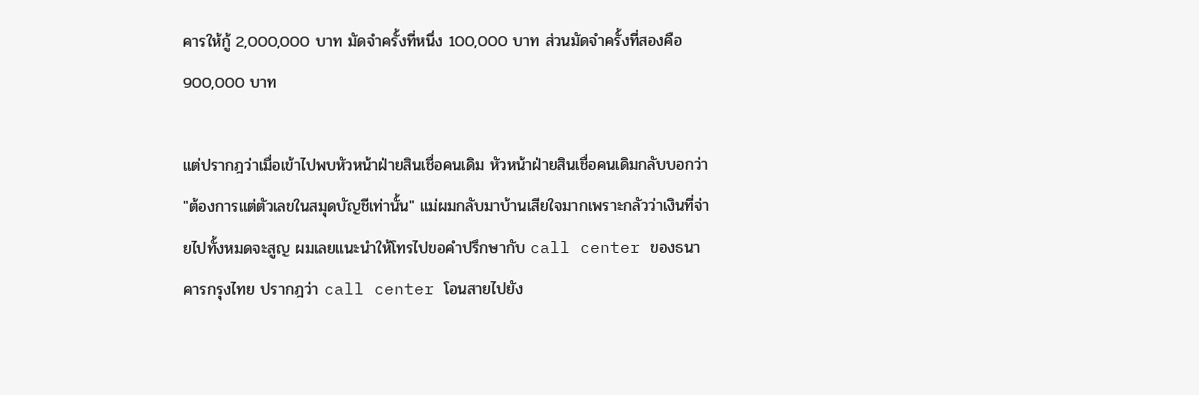คารให้กู้ 2,000,000 บาท มัดจำครั้งที่หนึ่ง 100,000 บาท ส่วนมัดจำครั้งที่สองคือ 900,000 บาท

แต่ปรากฎว่าเมื่อเข้าไปพบหัวหน้าฝ่ายสินเชื่อคนเดิม หัวหน้าฝ่ายสินเชื่อคนเดิมกลับบอกว่า "ต้องการแต่ตัวเลขในสมุดบัญชีเท่านั้น" แม่ผมกลับมาบ้านเสียใจมากเพราะกลัวว่าเงินที่จ่ายไปทั้งหมดจะสูญ ผมเลยแนะนำให้โทรไปขอคำปรึกษากับ call center ของธนาคารกรุงไทย ปรากฎว่า call center โอนสายไปยัง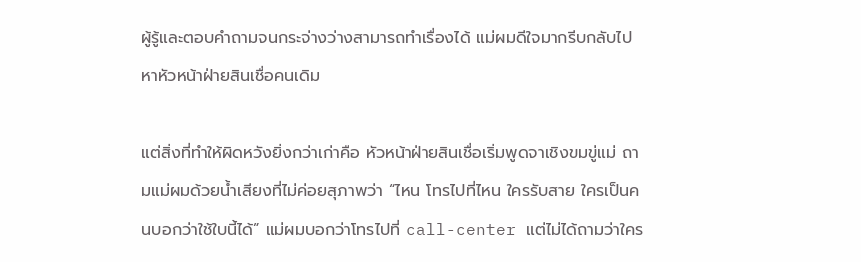ผู้รู้และตอบคำถามจนกระจ่างว่างสามารถทำเรื่องได้ แม่ผมดีใจมากรีบกลับไปหาหัวหน้าฝ่ายสินเชื่อคนเดิม

แต่สิ่งที่ทำให้ผิดหวังยิ่งกว่าเก่าคือ หัวหน้าฝ่ายสินเชื่อเริ่มพูดจาเชิงขมขู่แม่ ถามแม่ผมด้วยน้ำเสียงที่ไม่ค่อยสุภาพว่า “ไหน โทรไปที่ไหน ใครรับสาย ใครเป็นคนบอกว่าใช้ใบนี้ได้” แม่ผมบอกว่าโทรไปที่ call-center แต่ไม่ได้ถามว่าใคร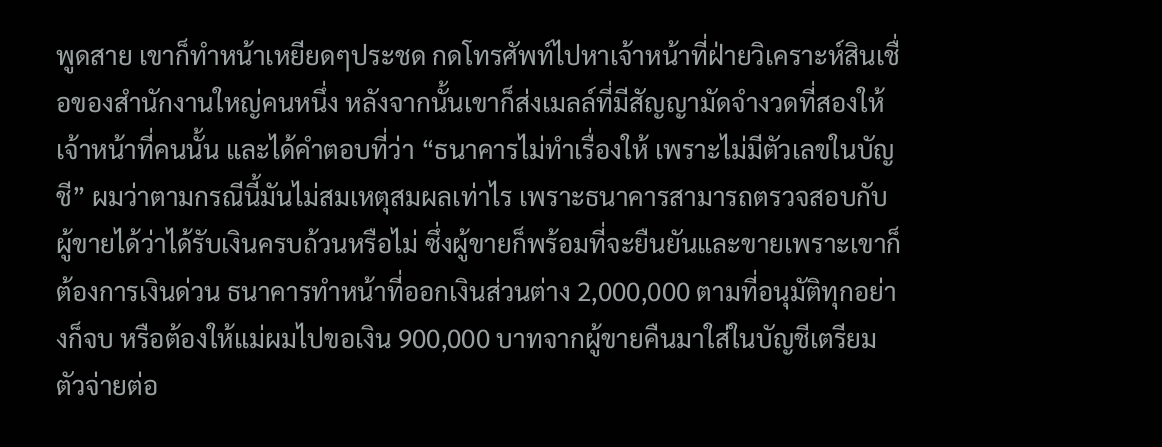พูดสาย เขาก็ทำหน้าเหยียดๆประชด กดโทรศัพท์ไปหาเจ้าหน้าที่ฝ่ายวิเคราะห์สินเชื่อของสำนักงานใหญ่คนหนึ่ง หลังจากนั้นเขาก็ส่งเมลล์ที่มีสัญญามัดจำงวดที่สองให้เจ้าหน้าที่คนนั้น และได้คำตอบที่ว่า “ธนาคารไม่ทำเรื่องให้ เพราะไม่มีตัวเลขในบัญชี” ผมว่าตามกรณีนี้มันไม่สมเหตุสมผลเท่าไร เพราะธนาคารสามารถตรวจสอบกับผู้ขายได้ว่าได้รับเงินครบถ้วนหรือไม่ ซึ่งผู้ขายก็พร้อมที่จะยืนยันและขายเพราะเขาก็ต้องการเงินด่วน ธนาคารทำหน้าที่ออกเงินส่วนต่าง 2,000,000 ตามที่อนุมัติทุกอย่างก็จบ หรือต้องให้แม่ผมไปขอเงิน 900,000 บาทจากผู้ขายคืนมาใส่ในบัญชีเตรียมตัวจ่ายต่อ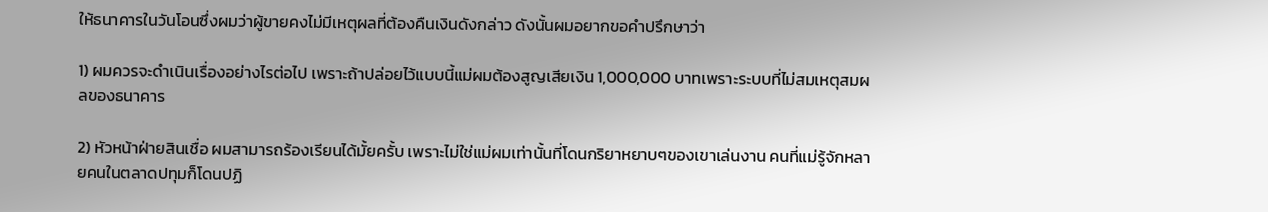ให้ธนาคารในวันโอนซึ่งผมว่าผู้ขายคงไม่มีเหตุผลที่ต้องคืนเงินดังกล่าว ดังนั้นผมอยากขอคำปรึกษาว่า

1) ผมควรจะดำเนินเรื่องอย่างไรต่อไป เพราะถ้าปล่อยไว้แบบนี้แม่ผมต้องสูญเสียเงิน 1,000,000 บาทเพราะระบบที่ไม่สมเหตุสมผลของธนาคาร

2) หัวหน้าฝ่ายสินเชื่อ ผมสามารถร้องเรียนได้มั้ยครั้บ เพราะไม่ใช่แม่ผมเท่านั้นที่โดนกริยาหยาบๆของเขาเล่นงาน คนที่แม่รู้จักหลายคนในตลาดปทุมก็โดนปฏิ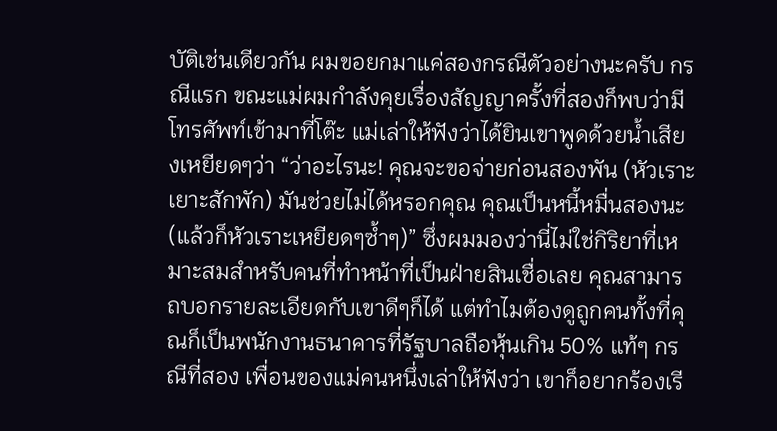บัติเช่นเดียวกัน ผมขอยกมาแค่สองกรณีตัวอย่างนะครับ กรณีแรก ขณะแม่ผมกำลังคุยเรื่องสัญญาครั้งที่สองก็พบว่ามีโทรศัพท์เข้ามาที่โต๊ะ แม่เล่าให้ฟังว่าได้ยินเขาพูดด้วยน้ำเสียงเหยียดๆว่า “ว่าอะไรนะ! คุณจะขอจ่ายก่อนสองพัน (หัวเราะเยาะสักพัก) มันช่วยไม่ได้หรอกคุณ คุณเป็นหนี้หมื่นสองนะ (แล้วก็หัวเราะเหยียดๆซ้ำๆ)” ซึ่งผมมองว่านี่ไม่ใช่กิริยาที่เหมาะสมสำหรับคนที่ทำหน้าที่เป็นฝ่ายสินเชื่อเลย คุณสามารถบอกรายละเอียดกับเขาดีๆก็ได้ แต่ทำไมต้องดูถูกคนทั้งที่คุณก็เป็นพนักงานธนาคารที่รัฐบาลถือหุ้นเกิน 50% แท้ๆ กรณีที่สอง เพื่อนของแม่คนหนึ่งเล่าให้ฟังว่า เขาก็อยากร้องเรี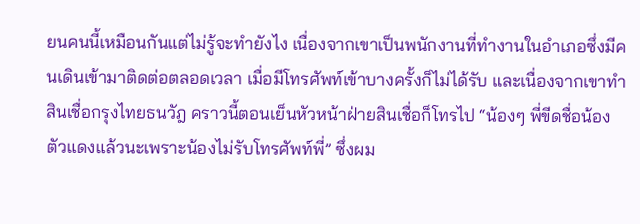ยนคนนี้เหมือนกันแต่ไม่รู้จะทำยังไง เนื่องจากเขาเป็นพนักงานที่ทำงานในอำเภอซึ่งมีคนเดินเข้ามาติดต่อตลอดเวลา เมื่อมีโทรศัพท์เข้าบางครั้งก็ไม่ได้รับ และเนื่องจากเขาทำสินเชื่อกรุงไทยธนวัฎ คราวนี้ตอนเย็นหัวหน้าฝ่ายสินเชื่อก็โทรไป “น้องๆ พี่ขีดชื่อน้องตัวแดงแล้วนะเพราะน้องไม่รับโทรศัพท์พี่” ซึ่งผม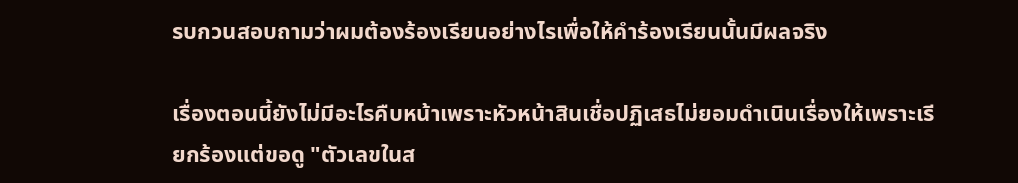รบกวนสอบถามว่าผมต้องร้องเรียนอย่างไรเพื่อให้คำร้องเรียนนั้นมีผลจริง

เรื่องตอนนี้ยังไม่มีอะไรคืบหน้าเพราะหัวหน้าสินเชื่อปฏิเสธไม่ยอมดำเนินเรื่องให้เพราะเรียกร้องแต่ขอดู "ตัวเลขในส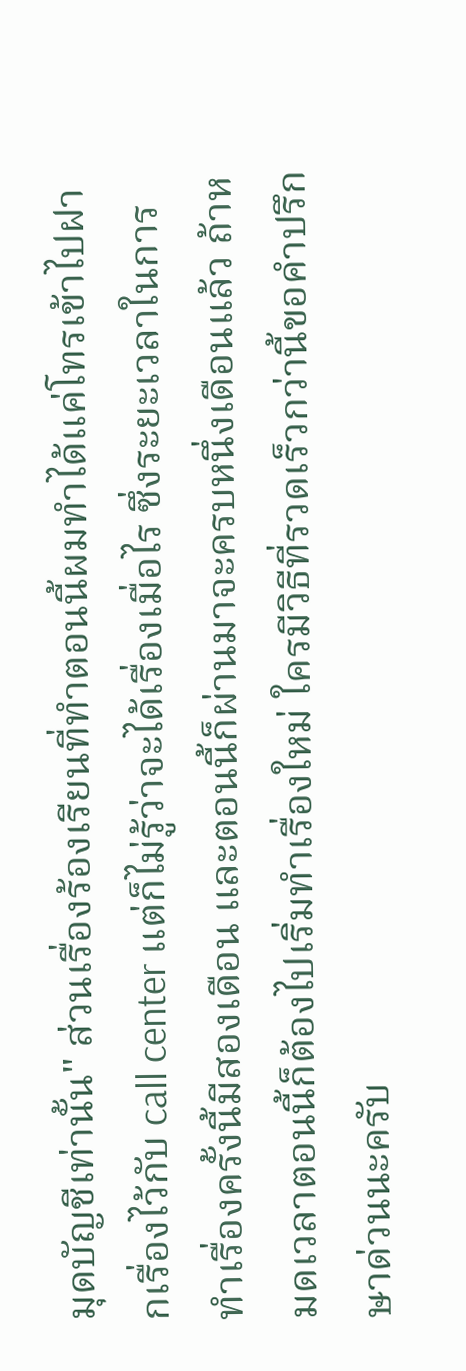มุดบัญชีเท่านั้น" ส่วนเรื่องร้องเรียนที่ทำตอนนี้ผมทำได้แค่โทรเข้าไปฝากเรื่องไว้กับ call center แต่ก็ไม่รู้ว่าจะได้เรื่องเมื่อไร ซึ่งระยะเวลาในการทำเรื่องครั้งนี้มีสองเดือน และตอนนี้ก็ผ่านมาจะครบหนึ่งเดือนแล้ว ถ้าหมดเวลาตอนนี้ก็ต้องไปเริ่มทำเรื่องใหม่ ใครมีวิธีที่รวดเร็วกว่านี้ขอคำปรึกษาด่วนนะครับ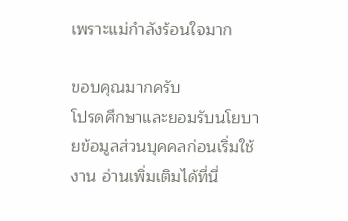เพราะแม่กำลังร้อนใจมาก

ขอบคุณมากครับ
โปรดศึกษาและยอมรับนโยบายข้อมูลส่วนบุคคลก่อนเริ่มใช้งาน อ่านเพิ่มเติมได้ที่นี่